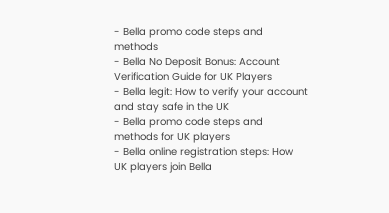- Bella promo code steps and methods
- Bella No Deposit Bonus: Account Verification Guide for UK Players
- Bella legit: How to verify your account and stay safe in the UK
- Bella promo code steps and methods for UK players
- Bella online registration steps: How UK players join Bella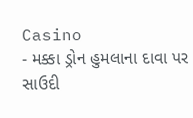Casino
- મક્કા ડ્રોન હુમલાના દાવા પર સાઉદી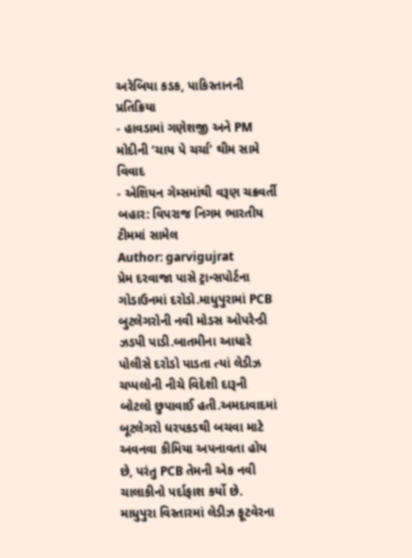અરેબિયા કડક, પાકિસ્તાનની પ્રતિક્રિયા
- હાવડામાં ગણેશજી અને PM મોદીની ‘ચાય પે ચર્ચા’ થીમ સામે વિવાદ
- એશિયન ગેમ્સમાંથી વરૂણ ચક્રવર્તી બહાર: વિપરાજ નિગમ ભારતીય ટીમમાં સામેલ
Author: garvigujrat
પ્રેમ દરવાજા પાસે ટ્રાન્સપોર્ટના ગોડાઉનમાં દરોડો.માધુપુરામાં PCB બુટલેગરોની નવી મોડસ ઓપરેન્ડી ઝડપી પાડી.બાતમીના આધારે પોલીસે દરોડો પાડતા ત્યાં લેડીઝ ચપ્પલોની નીચે વિદેશી દારૂની બોટલો છુપાવાઈ હતી.અમદાવાદમાં બૂટલેગરો ધરપકડથી બચવા માટે અવનવા કીમિયા અપનાવતા હોય છે, પરંતુ PCB તેમની એક નવી ચાલાકીનો પર્દાફાશ કર્યો છે. માધુપુરા વિસ્તારમાં લેડીઝ ફૂટવેરના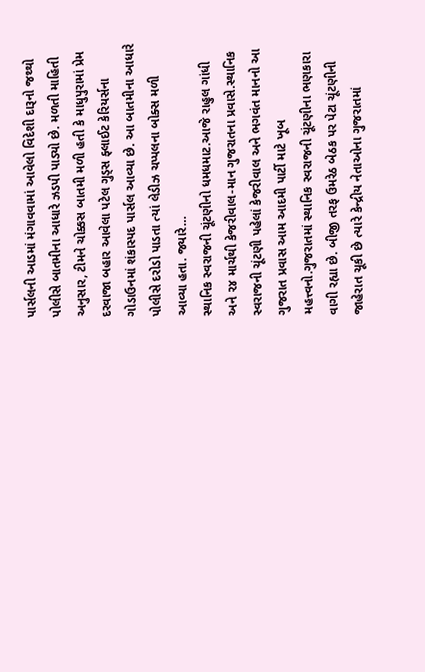પાર્સલની આડમાં મંગાવવામાં આવેલો વિદેશી દારૂનો જથ્થો પોલીસે બાતમીના આધારે ઝડપી પાડ્યો છે. મળતી માહિતી અનુસાર, ટીમને ચોક્કસ બાતમી મળી હતી કે માધુપુરામાં પ્રેમ દરવાજા બહાર આવેલા પટેલ ગુડ્સ ફ્લાઈટ કેરિયર્સના ગોડાઉનમાં શંકાસ્પદ પાર્સલ આવ્યા છે. આ બાતમીના આધારે પોલીસે દરોડો પાડતા ત્યાં લેડીઝ ચપ્પલના બોક્સ મળી આવ્યા હતા. જ્યારે…
સ્થાનિક સ્વરાજની ચૂંટણીનો ધમધમાટ.આજે રાહુલ ગાંધી અને ૨૪ માર્ચથી કેજરીવાલ-માન ગુજરાતના પ્રવાસે.સ્થાનિક સ્વરાજની ચૂંટણી પહેલાં કેજરીવાલ અને ભગવંત માનનો આ ગુજરાત પ્રવાસ આમ આદમી પાર્ટી માટે ખૂબ મહત્ત્વનો.ગુજરાતમાં સ્થાનિક સ્વરાજની ચૂંટણીના ભણકારા વાગી રહ્યા છે. બીજી તરફ ઉમરેઠ બેઠક પર પેટા ચૂંટણીની જાહેરાત ચૂકી છે ત્યારે કેન્દ્રીય નેતાઓના ગુજરાતમાં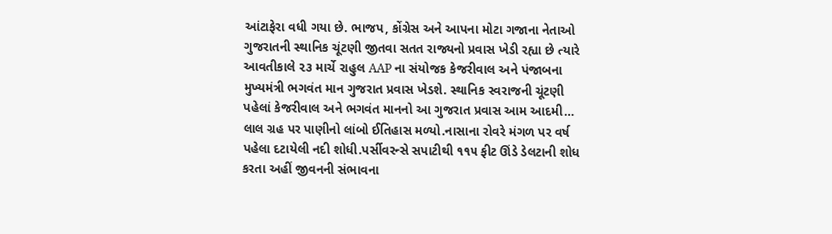આંટાફેરા વધી ગયા છે. ભાજપ, કોંગ્રેસ અને આપના મોટા ગજાના નેતાઓ ગુજરાતની સ્થાનિક ચૂંટણી જીતવા સતત રાજ્યનો પ્રવાસ ખેડી રહ્યા છે ત્યારે આવતીકાલે ૨૩ માર્ચે રાહુલ AAP ના સંયોજક કેજરીવાલ અને પંજાબના મુખ્યમંત્રી ભગવંત માન ગુજરાત પ્રવાસ ખેડશે. સ્થાનિક સ્વરાજની ચૂંટણી પહેલાં કેજરીવાલ અને ભગવંત માનનો આ ગુજરાત પ્રવાસ આમ આદમી…
લાલ ગ્રહ પર પાણીનો લાંબો ઈતિહાસ મળ્યો.નાસાના રોવરે મંગળ પર વર્ષ પહેલા દટાયેલી નદી શોધી.પર્સીવરન્સે સપાટીથી ૧૧૫ ફીટ ઊંડે ડેલટાની શોધ કરતા અહીં જીવનની સંભાવના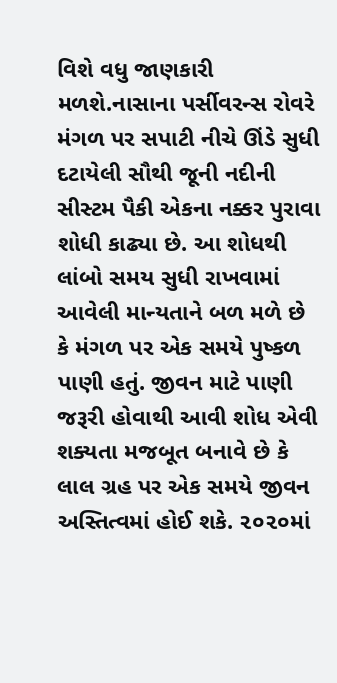વિશે વધુ જાણકારી મળશે.નાસાના પર્સીવરન્સ રોવરે મંગળ પર સપાટી નીચે ઊંડે સુધી દટાયેલી સૌથી જૂની નદીની સીસ્ટમ પૈકી એકના નક્કર પુરાવા શોધી કાઢ્યા છે. આ શોધથી લાંબો સમય સુધી રાખવામાં આવેલી માન્યતાને બળ મળે છે કે મંગળ પર એક સમયે પુષ્કળ પાણી હતું. જીવન માટે પાણી જરૂરી હોવાથી આવી શોધ એવી શક્યતા મજબૂત બનાવે છે કે લાલ ગ્રહ પર એક સમયે જીવન અસ્તિત્વમાં હોઈ શકે. ૨૦૨૦માં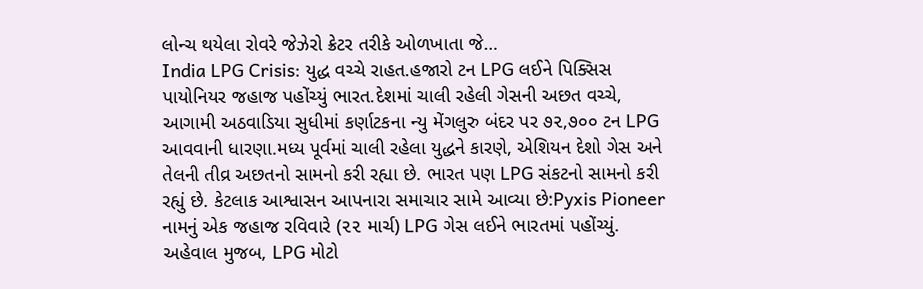લોન્ચ થયેલા રોવરે જેઝેરો ક્રેટર તરીકે ઓળખાતા જે…
India LPG Crisis: યુદ્ધ વચ્ચે રાહત.હજારો ટન LPG લઈને પિક્સિસ પાયોનિયર જહાજ પહોંચ્યું ભારત.દેશમાં ચાલી રહેલી ગેસની અછત વચ્ચે, આગામી અઠવાડિયા સુધીમાં કર્ણાટકના ન્યુ મેંગલુરુ બંદર પર ૭૨,૭૦૦ ટન LPG આવવાની ધારણા.મધ્ય પૂર્વમાં ચાલી રહેલા યુદ્ધને કારણે, એશિયન દેશો ગેસ અને તેલની તીવ્ર અછતનો સામનો કરી રહ્યા છે. ભારત પણ LPG સંકટનો સામનો કરી રહ્યું છે. કેટલાક આશ્વાસન આપનારા સમાચાર સામે આવ્યા છે:Pyxis Pioneer નામનું એક જહાજ રવિવારે (૨૨ માર્ચ) LPG ગેસ લઈને ભારતમાં પહોંચ્યું. અહેવાલ મુજબ, LPG મોટો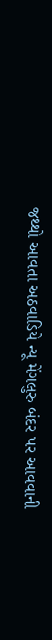જથ્થો આવતા અઠવાડિયે ન્યૂ મેંગલુરુ બંદર પર આવવાની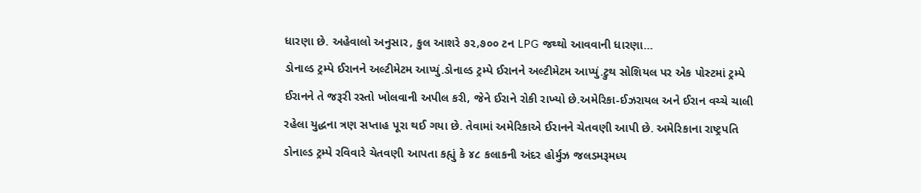ધારણા છે. અહેવાલો અનુસાર, કુલ આશરે ૭૨,૭૦૦ ટન LPG જથ્થો આવવાની ધારણા…
ડોનાલ્ડ ટ્રમ્પે ઈરાનને અલ્ટીમેટમ આપ્યું.ડોનાલ્ડ ટ્રમ્પે ઈરાનને અલ્ટીમેટમ આપ્યું.ટ્રુથ સોશિયલ પર એક પોસ્ટમાં ટ્રમ્પે ઈરાનને તે જરૂરી રસ્તો ખોલવાની અપીલ કરી, જેને ઈરાને રોકી રાખ્યો છે.અમેરિકા-ઈઝરાયલ અને ઈરાન વચ્ચે ચાલી રહેલા યુદ્ધના ત્રણ સપ્તાહ પૂરા થઈ ગયા છે. તેવામાં અમેરિકાએ ઈરાનને ચેતવણી આપી છે. અમેરિકાના રાષ્ટ્રપતિ ડોનાલ્ડ ટ્રમ્પે રવિવારે ચેતવણી આપતા કહ્યું કે ૪૮ કલાકની અંદર હોર્મુઝ જલડમરૂમધ્ય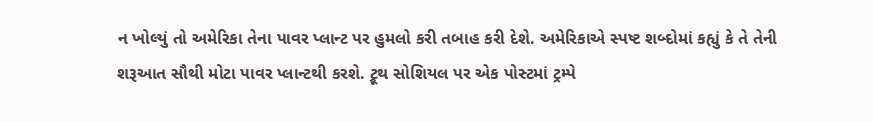ન ખોલ્યું તો અમેરિકા તેના પાવર પ્લાન્ટ પર હુમલો કરી તબાહ કરી દેશે. અમેરિકાએ સ્પષ્ટ શબ્દોમાં કહ્યું કે તે તેની શરૂઆત સૌથી મોટા પાવર પ્લાન્ટથી કરશે. ટ્રૂથ સોશિયલ પર એક પોસ્ટમાં ટ્રમ્પે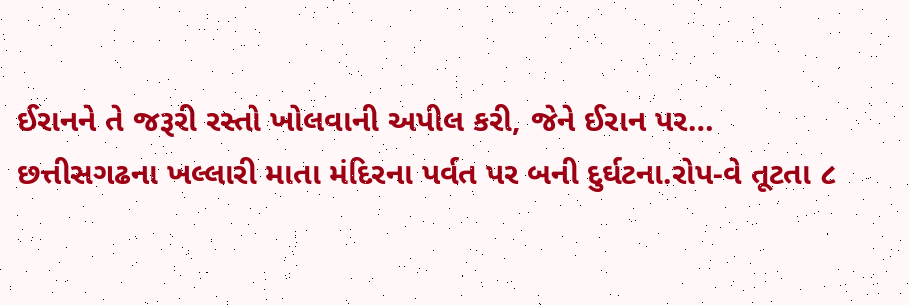ઈરાનને તે જરૂરી રસ્તો ખોલવાની અપીલ કરી, જેને ઈરાન પર…
છત્તીસગઢના ખલ્લારી માતા મંદિરના પર્વત પર બની દુર્ઘટના.રોપ-વે તૂટતા ૮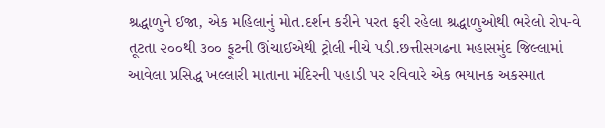શ્રદ્ધાળુને ઈજા, એક મહિલાનું મોત.દર્શન કરીને પરત ફરી રહેલા શ્રદ્ધાળુઓથી ભરેલો રોપ-વે તૂટતા ૨૦૦થી ૩૦૦ ફૂટની ઊંચાઈએથી ટ્રોલી નીચે પડી.છત્તીસગઢના મહાસમુંદ જિલ્લામાં આવેલા પ્રસિદ્ધ ખલ્લારી માતાના મંદિરની પહાડી પર રવિવારે એક ભયાનક અકસ્માત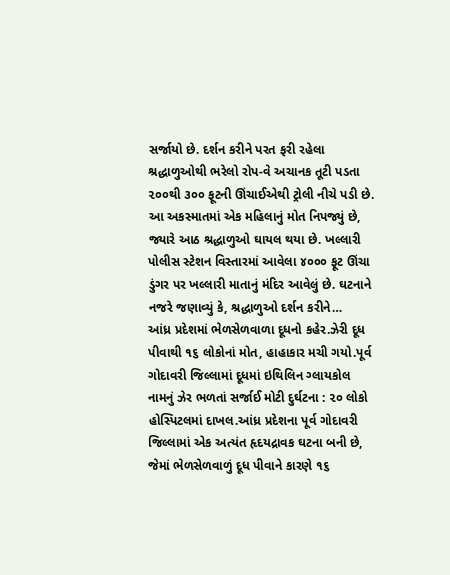સર્જાયો છે. દર્શન કરીને પરત ફરી રહેલા શ્રદ્ધાળુઓથી ભરેલો રોપ-વે અચાનક તૂટી પડતા ૨૦૦થી ૩૦૦ ફૂટની ઊંચાઈએથી ટ્રોલી નીચે પડી છે. આ અકસ્માતમાં એક મહિલાનું મોત નિપજ્યું છે, જ્યારે આઠ શ્રદ્ધાળુઓ ઘાયલ થયા છે. ખલ્લારી પોલીસ સ્ટેશન વિસ્તારમાં આવેલા ૪૦૦૦ ફૂટ ઊંચા ડુંગર પર ખલ્લારી માતાનું મંદિર આવેલું છે. ઘટનાને નજરે જણાવ્યું કે, શ્રદ્ધાળુઓ દર્શન કરીને…
આંધ્ર પ્રદેશમાં ભેળસેળવાળા દૂધનો કહેર.ઝેરી દૂધ પીવાથી ૧૬ લોકોનાં મોત, હાહાકાર મચી ગયો.પૂર્વ ગોદાવરી જિલ્લામાં દૂધમાં ઇથિલિન ગ્લાયકોલ નામનું ઝેર ભળતાં સર્જાઈ મોટી દુર્ઘટના : ૨૦ લોકો હોસ્પિટલમાં દાખલ.આંધ્ર પ્રદેશના પૂર્વ ગોદાવરી જિલ્લામાં એક અત્યંત હૃદયદ્રાવક ઘટના બની છે, જેમાં ભેળસેળવાળું દૂધ પીવાને કારણે ૧૬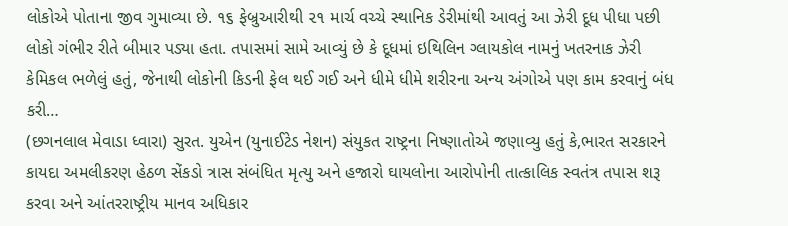લોકોએ પોતાના જીવ ગુમાવ્યા છે. ૧૬ ફેબ્રુઆરીથી ૨૧ માર્ચ વચ્ચે સ્થાનિક ડેરીમાંથી આવતું આ ઝેરી દૂધ પીધા પછી લોકો ગંભીર રીતે બીમાર પડ્યા હતા. તપાસમાં સામે આવ્યું છે કે દૂધમાં ઇથિલિન ગ્લાયકોલ નામનું ખતરનાક ઝેરી કેમિકલ ભળેલું હતું, જેનાથી લોકોની કિડની ફેલ થઈ ગઈ અને ધીમે ધીમે શરીરના અન્ય અંગોએ પણ કામ કરવાનું બંધ કરી…
(છગનલાલ મેવાડા ધ્વારા) સુરત. યુએન (યુનાઈટેડ નેશન) સંયુકત રાષ્ટ્રના નિષ્ણાતોએ જણાવ્યુ હતું કે,ભારત સરકારને કાયદા અમલીકરણ હેઠળ સેંકડો ત્રાસ સંબંધિત મૃત્યુ અને હજારો ઘાયલોના આરોપોની તાત્કાલિક સ્વતંત્ર તપાસ શરૂ કરવા અને આંતરરાષ્ટ્રીય માનવ અધિકાર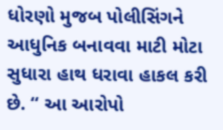ધોરણો મુજબ પોલીસિંગને આધુનિક બનાવવા માટી મોટા સુધારા હાથ ધરાવા હાકલ કરી છે. “ આ આરોપો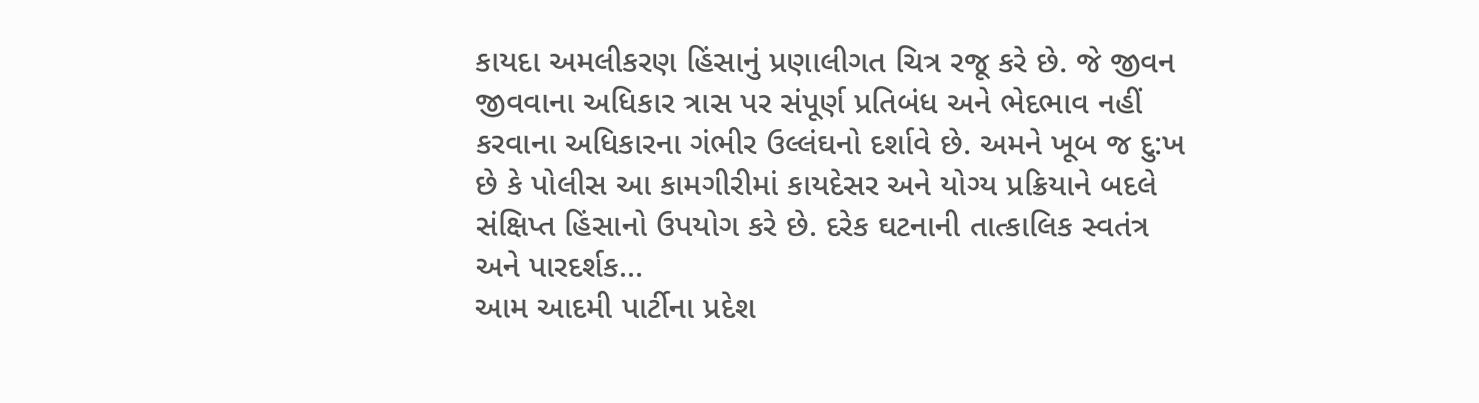કાયદા અમલીકરણ હિંસાનું પ્રણાલીગત ચિત્ર રજૂ કરે છે. જે જીવન જીવવાના અધિકાર ત્રાસ પર સંપૂર્ણ પ્રતિબંધ અને ભેદભાવ નહીં કરવાના અધિકારના ગંભીર ઉલ્લંઘનો દર્શાવે છે. અમને ખૂબ જ દુ:ખ છે કે પોલીસ આ કામગીરીમાં કાયદેસર અને યોગ્ય પ્રક્રિયાને બદલે સંક્ષિપ્ત હિંસાનો ઉપયોગ કરે છે. દરેક ઘટનાની તાત્કાલિક સ્વતંત્ર અને પારદર્શક…
આમ આદમી પાર્ટીના પ્રદેશ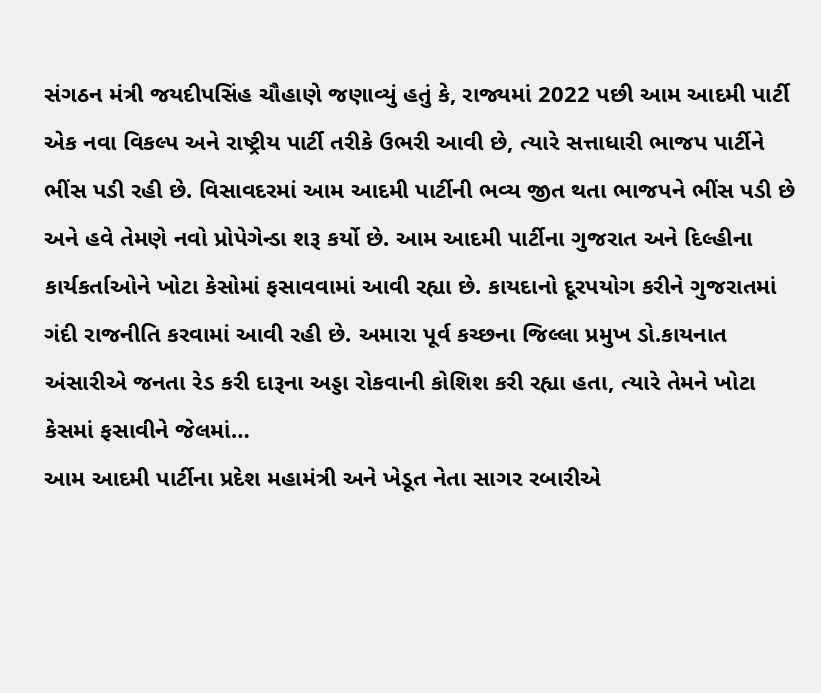સંગઠન મંત્રી જયદીપસિંહ ચૌહાણે જણાવ્યું હતું કે, રાજ્યમાં 2022 પછી આમ આદમી પાર્ટી એક નવા વિકલ્પ અને રાષ્ટ્રીય પાર્ટી તરીકે ઉભરી આવી છે, ત્યારે સત્તાધારી ભાજપ પાર્ટીને ભીંસ પડી રહી છે. વિસાવદરમાં આમ આદમી પાર્ટીની ભવ્ય જીત થતા ભાજપને ભીંસ પડી છે અને હવે તેમણે નવો પ્રોપેગેન્ડા શરૂ કર્યો છે. આમ આદમી પાર્ટીના ગુજરાત અને દિલ્હીના કાર્યકર્તાઓને ખોટા કેસોમાં ફસાવવામાં આવી રહ્યા છે. કાયદાનો દૂરપયોગ કરીને ગુજરાતમાં ગંદી રાજનીતિ કરવામાં આવી રહી છે. અમારા પૂર્વ કચ્છના જિલ્લા પ્રમુખ ડો.કાયનાત અંસારીએ જનતા રેડ કરી દારૂના અડ્ડા રોકવાની કોશિશ કરી રહ્યા હતા, ત્યારે તેમને ખોટા કેસમાં ફસાવીને જેલમાં…
આમ આદમી પાર્ટીના પ્રદેશ મહામંત્રી અને ખેડૂત નેતા સાગર રબારીએ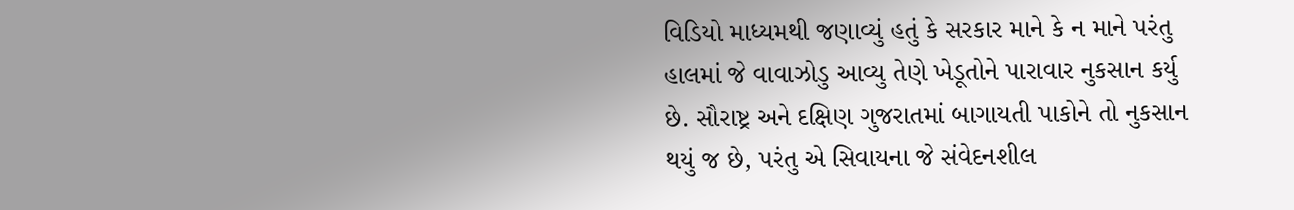વિડિયો માધ્યમથી જણાવ્યું હતું કે સરકાર માને કે ન માને પરંતુ હાલમાં જે વાવાઝોડુ આવ્યુ તેણે ખેડૂતોને પારાવાર નુકસાન કર્યુ છે. સૌરાષ્ટ્ર અને દક્ષિણ ગુજરાતમાં બાગાયતી પાકોને તો નુકસાન થયું જ છે, પરંતુ એ સિવાયના જે સંવેદનશીલ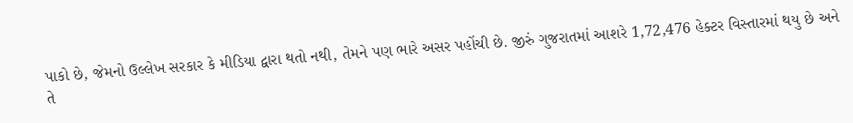પાકો છે, જેમનો ઉલ્લેખ સરકાર કે મીડિયા દ્વારા થતો નથી, તેમને પણ ભારે અસર પહોંચી છે. જીરું ગુજરાતમાં આશરે 1,72,476 હેક્ટર વિસ્તારમાં થયુ છે અને તે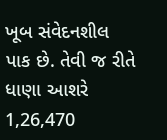ખૂબ સંવેદનશીલ પાક છે. તેવી જ રીતે ધાણા આશરે 1,26,470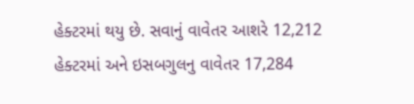હેક્ટરમાં થયુ છે. સવાનું વાવેતર આશરે 12,212 હેક્ટરમાં અને ઇસબગુલનુ વાવેતર 17,284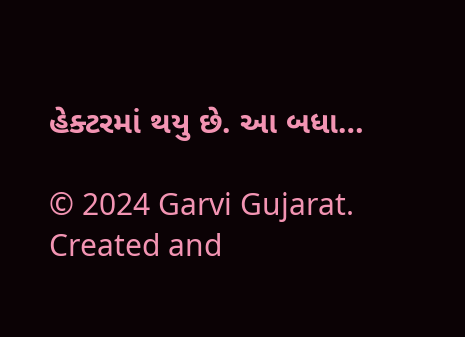હેક્ટરમાં થયુ છે. આ બધા…

© 2024 Garvi Gujarat. Created and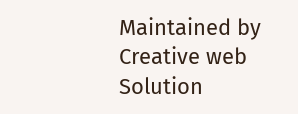Maintained by Creative web Solution